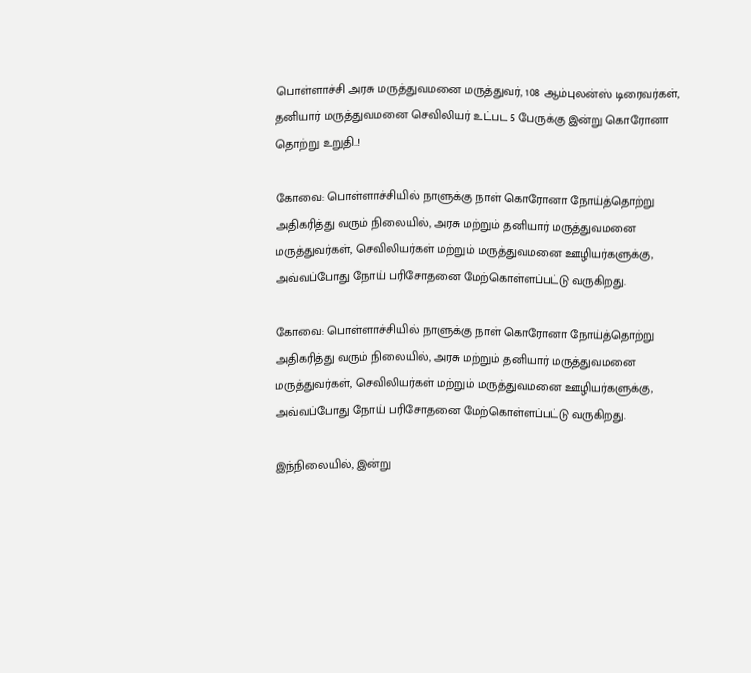பொள்ளாச்சி அரசு மருத்துவமனை மருத்துவர், 108 ஆம்புலன்ஸ் டிரைவர்கள், தனியார் மருத்துவமனை செவிலியர் உட்பட 5 பேருக்கு இன்று கொரோனா தொற்று உறுதி..!

கோவை: பொள்ளாச்சியில் நாளுக்கு நாள் கொரோனா நோய்த்தொற்று அதிகரித்து வரும் நிலையில், அரசு மற்றும் தனியார் மருத்துவமனை மருத்துவர்கள், செவிலியர்கள் மற்றும் மருத்துவமனை ஊழியர்களுக்கு, அவ்வப்போது நோய் பரிசோதனை மேற்கொள்ளப்பட்டு வருகிறது.

கோவை: பொள்ளாச்சியில் நாளுக்கு நாள் கொரோனா நோய்த்தொற்று அதிகரித்து வரும் நிலையில், அரசு மற்றும் தனியார் மருத்துவமனை மருத்துவர்கள், செவிலியர்கள் மற்றும் மருத்துவமனை ஊழியர்களுக்கு, அவ்வப்போது நோய் பரிசோதனை மேற்கொள்ளப்பட்டு வருகிறது.

இந்நிலையில், இன்று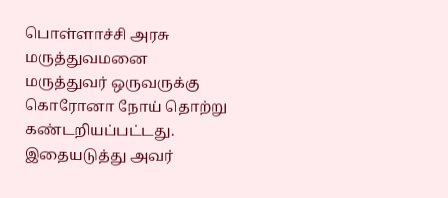பொள்ளாச்சி அரசு மருத்துவமனை மருத்துவர் ஒருவருக்கு கொரோனா நோய் தொற்று கண்டறியப்பட்டது. இதையடுத்து அவர்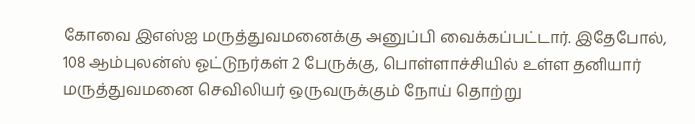கோவை இஎஸ்ஐ மருத்துவமனைக்கு அனுப்பி வைக்கப்பட்டார். இதேபோல், 108 ஆம்புலன்ஸ் ஓட்டுநர்கள் 2 பேருக்கு, பொள்ளாச்சியில் உள்ள தனியார் மருத்துவமனை செவிலியர் ஒருவருக்கும் நோய் தொற்று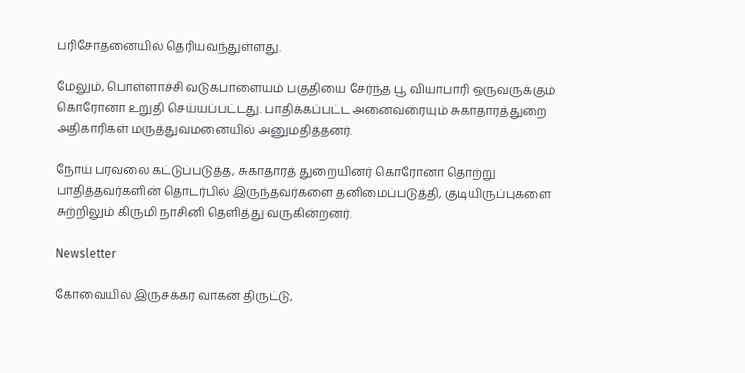பரிசோதனையில் தெரியவந்துள்ளது.

மேலும், பொள்ளாச்சி வடுகபாளையம் பகுதியை சேர்ந்த பூ வியாபாரி ஒருவருக்கும் கொரோனா உறுதி செய்யப்பட்டது. பாதிக்கப்பட்ட அனைவரையும் சுகாதாரத்துறை அதிகாரிகள் மருத்துவமனையில் அனுமதித்தனர்.

நோய் பரவலை கட்டுப்படுத்த, சுகாதாரத் துறையினர் கொரோனா தொற்று பாதித்தவர்களின் தொடர்பில் இருந்தவர்களை தனிமைப்படுத்தி, குடியிருப்புகளை சுற்றிலும் கிருமி நாசினி தெளித்து வருகின்றனர்.

Newsletter

கோவையில் இருசக்கர வாகன திருட்டு,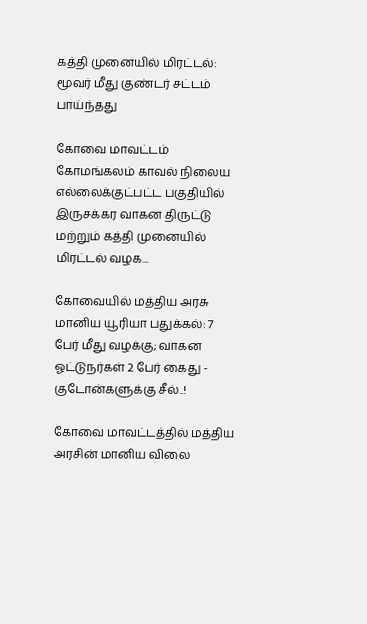கத்தி முனையில் மிரட்டல்: மூவர் மீது குண்டர் சட்டம் பாய்ந்தது

கோவை மாவட்டம் கோமங்கலம் காவல் நிலைய எல்லைக்குட்பட்ட பகுதியில் இருசக்கர வாகன திருட்டு மற்றும் கத்தி முனையில் மிரட்டல் வழக...

கோவையில் மத்திய அரசு மானிய யூரியா பதுக்கல்: 7 பேர் மீது வழக்கு; வாகன ஓட்டுநர்கள் 2 பேர் கைது - குடோன்களுக்கு சீல்..!

கோவை மாவட்டத்தில் மத்திய அரசின் மானிய விலை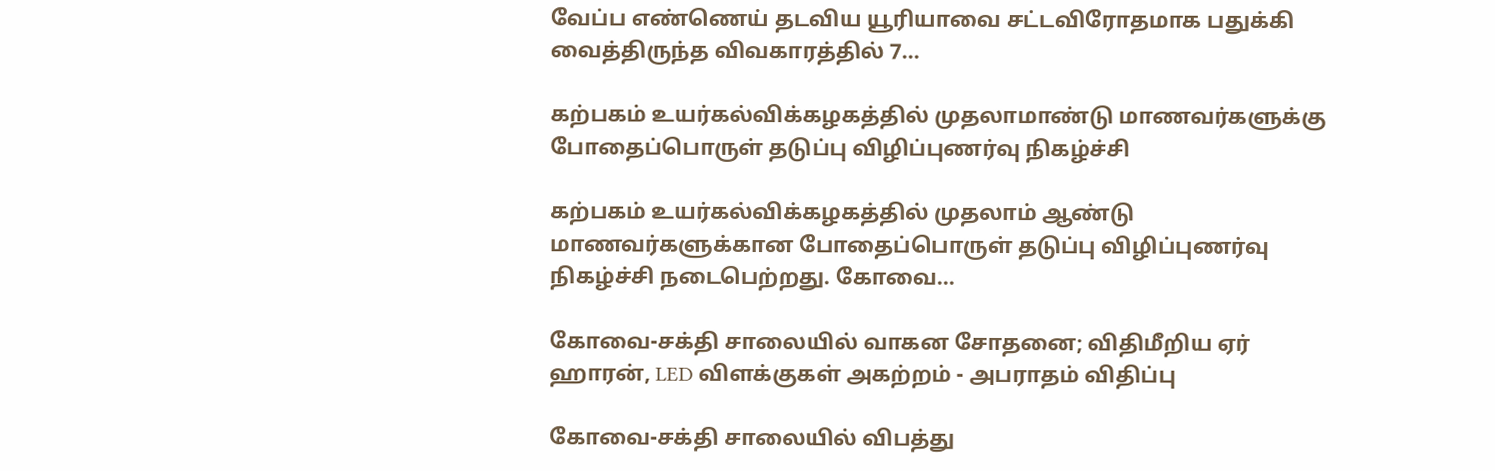வேப்ப எண்ணெய் தடவிய யூரியாவை சட்டவிரோதமாக பதுக்கி வைத்திருந்த விவகாரத்தில் 7...

கற்பகம் உயர்கல்விக்கழகத்தில் முதலாமாண்டு மாணவர்களுக்கு போதைப்பொருள் தடுப்பு விழிப்புணர்வு நிகழ்ச்சி

கற்பகம் உயர்கல்விக்கழகத்தில் முதலாம் ஆண்டு மாணவர்களுக்கான போதைப்பொருள் தடுப்பு விழிப்புணர்வு நிகழ்ச்சி நடைபெற்றது. கோவை...

கோவை-சக்தி சாலையில் வாகன சோதனை; விதிமீறிய ஏர் ஹாரன், LED விளக்குகள் அகற்றம் - அபராதம் விதிப்பு

கோவை-சக்தி சாலையில் விபத்து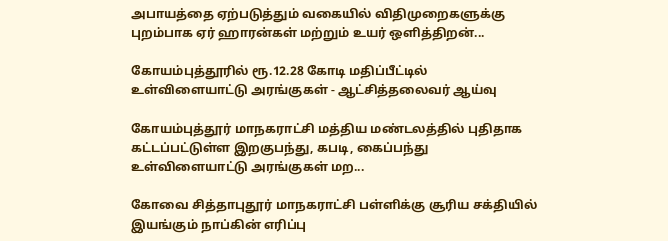அபாயத்தை ஏற்படுத்தும் வகையில் விதிமுறைகளுக்கு புறம்பாக ஏர் ஹாரன்கள் மற்றும் உயர் ஒளித்திறன்...

கோயம்புத்தூரில் ரூ.12.28 கோடி மதிப்பீட்டில் உள்விளையாட்டு அரங்குகள் - ஆட்சித்தலைவர் ஆய்வு

கோயம்புத்தூர் மாநகராட்சி மத்திய மண்டலத்தில் புதிதாக கட்டப்பட்டுள்ள இறகுபந்து, கபடி, கைப்பந்து உள்விளையாட்டு அரங்குகள் மற...

கோவை சித்தாபுதூர் மாநகராட்சி பள்ளிக்கு சூரிய சக்தியில் இயங்கும் நாப்கின் எரிப்பு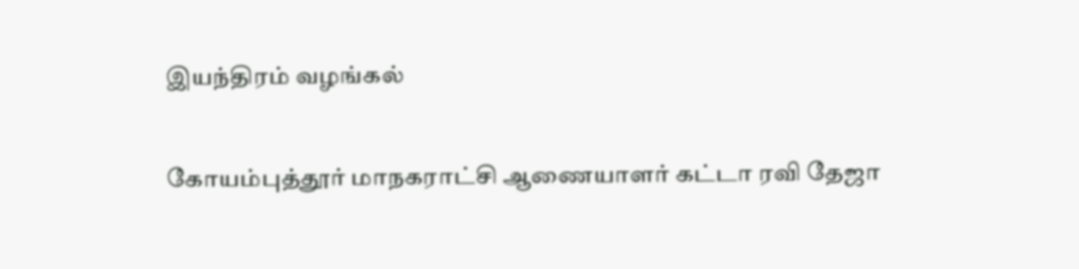இயந்திரம் வழங்கல்

கோயம்புத்தூர் மாநகராட்சி ஆணையாளர் கட்டா ரவி தேஜா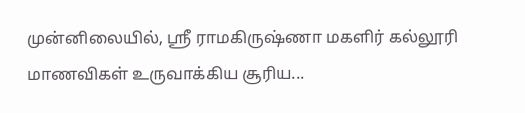முன்னிலையில், ஸ்ரீ ராமகிருஷ்ணா மகளிர் கல்லூரி மாணவிகள் உருவாக்கிய சூரிய...